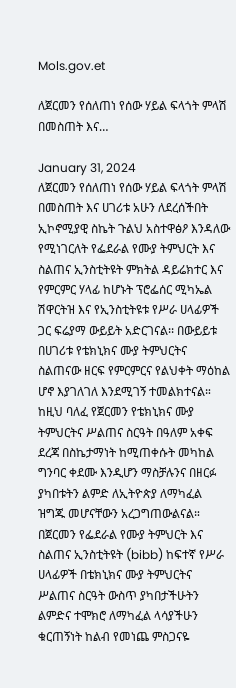Mols.gov.et

ለጀርመን የሰለጠነ የሰው ሃይል ፍላጎት ምላሽ በመስጠት እና…

January 31, 2024
ለጀርመን የሰለጠነ የሰው ሃይል ፍላጎት ምላሽ በመስጠት እና ሀገሪቱ አሁን ለደረሰችበት ኢኮኖሚያዊ ስኬት ጉልህ አስተዋፅዖ እንዳለው የሚነገርለት የፌደራል የሙያ ትምህርት እና ስልጠና ኢንስቲትዩት ምክትል ዳይሬክተር እና የምርምር ሃላፊ ከሆኑት ፕሮፌሰር ሚካኤል ሽዋርትዝ እና የኢንስቲትዩቱ የሥራ ሀላፊዎች ጋር ፍሬያማ ውይይት አድርገናል፡፡ በውይይቱ በሀገሪቱ የቴክኒክና ሙያ ትምህርትና ስልጠናው ዘርፍ የምርምርና የልህቀት ማዕከል ሆኖ እያገለገለ እንደሚገኝ ተመልክተናል። ከዚህ ባለፈ የጀርመን የቴክኒክና ሙያ ትምህርትና ሥልጠና ስርዓት በዓለም አቀፍ ደረጃ በስኬታማነት ከሚጠቀሱት መካከል ግንባር ቀደሙ እንዲሆን ማስቻሉንና በዘርፉ ያካበቱትን ልምድ ለኢትዮጵያ ለማካፈል ዝግጁ መሆናቸውን አረጋግጠውልናል። በጀርመን የፌደራል የሙያ ትምህርት እና ስልጠና ኢንስቲትዩት (bibb) ከፍተኛ የሥራ ሀላፊዎች በቴክኒክና ሙያ ትምህርትና ሥልጠና ስርዓት ውስጥ ያካበታችሁትን ልምድና ተሞክሮ ለማካፈል ላሳያችሁን ቁርጠኝነት ከልብ የመነጨ ምስጋናዬ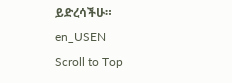ይድረሳችሁ።
en_USEN
Scroll to Top